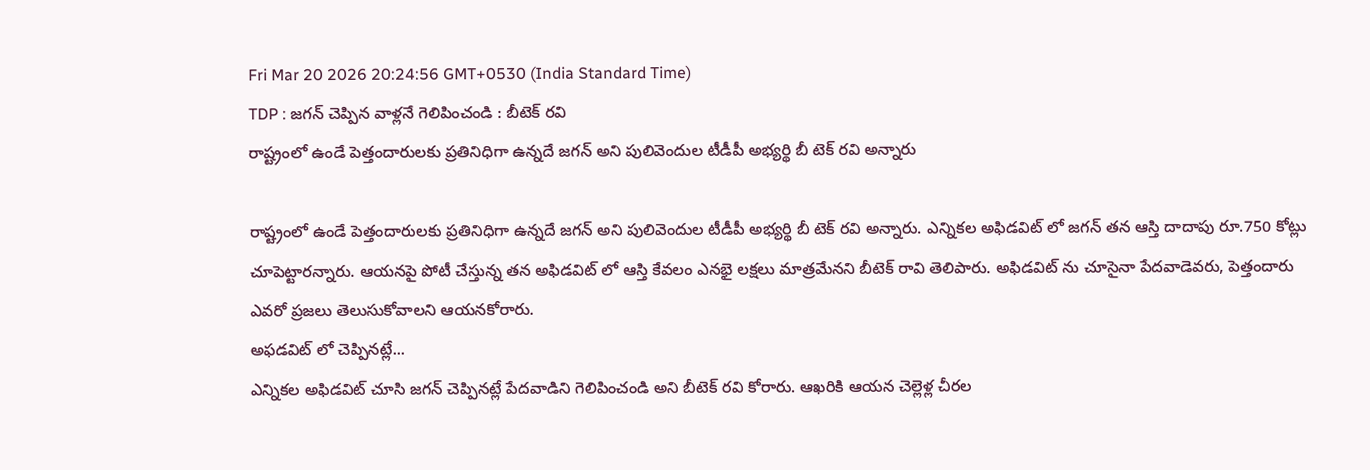Fri Mar 20 2026 20:24:56 GMT+0530 (India Standard Time)
TDP : జగన్ చెప్పిన వాళ్లనే గెలిపించండి : బీటెక్ రవి
రాష్ట్రంలో ఉండే పెత్తందారులకు ప్రతినిధిగా ఉన్నదే జగన్ అని పులివెందుల టీడీపీ అభ్యర్థి బీ టెక్ రవి అన్నారు

రాష్ట్రంలో ఉండే పెత్తందారులకు ప్రతినిధిగా ఉన్నదే జగన్ అని పులివెందుల టీడీపీ అభ్యర్థి బీ టెక్ రవి అన్నారు. ఎన్నికల అఫిడవిట్ లో జగన్ తన ఆస్తి దాదాపు రూ.750 కోట్లు చూపెట్టారన్నారు. ఆయనపై పోటీ చేస్తున్న తన అఫిడవిట్ లో ఆస్తి కేవలం ఎనభై లక్షలు మాత్రమేనని బీటెక్ రావి తెలిపారు. అఫిడవిట్ ను చూసైనా పేదవాడెవరు, పెత్తందారు ఎవరో ప్రజలు తెలుసుకోవాలని ఆయనకోరారు.
అఫడవిట్ లో చెప్పినట్లే...
ఎన్నికల అఫిడవిట్ చూసి జగన్ చెప్పినట్లే పేదవాడిని గెలిపించండి అని బీటెక్ రవి కోరారు. ఆఖరికి ఆయన చెల్లెళ్ల చీరల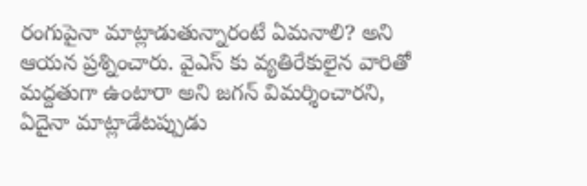రంగుపైనా మాట్లాడుతున్నారంటే ఏమనాలి? అని ఆయన ప్రశ్నించారు. వైఎస్ కు వ్యతిరేకులైన వారితో మద్దతుగా ఉంటారా అని జగన్ విమర్శించారని, ఏదైనా మాట్లాడేటప్పుడు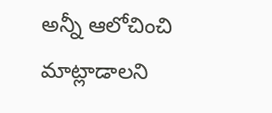అన్నీ ఆలోచించి మాట్లాడాలని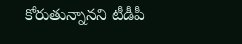కోరుతున్నానని టీడీపీ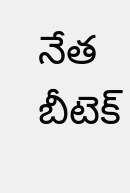నేత బీటెక్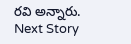రవి అన్నారు.
Next Story